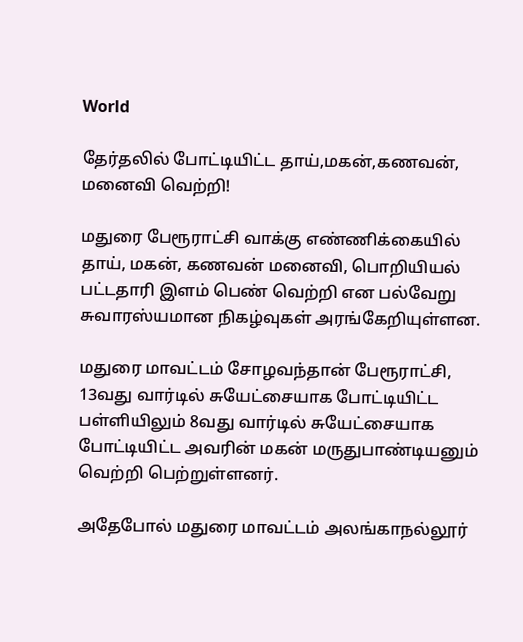World

தேர்தலில் போட்டியிட்ட தாய்,மகன்,கணவன், மனைவி வெற்றி!

மதுரை பேரூராட்சி வாக்கு எண்ணிக்கையில் தாய், மகன், கணவன் மனைவி, பொறியியல் பட்டதாரி இளம் பெண் வெற்றி என பல்வேறு
சுவாரஸ்யமான நிகழ்வுகள் அரங்கேறியுள்ளன.

மதுரை மாவட்டம் சோழவந்தான் பேரூராட்சி, 13வது வார்டில் சுயேட்சையாக போட்டியிட்ட பள்ளியிலும் 8வது வார்டில் சுயேட்சையாக போட்டியிட்ட அவரின் மகன் மருதுபாண்டியனும் வெற்றி பெற்றுள்ளனர்.

அதேபோல் மதுரை மாவட்டம் அலங்காநல்லூர்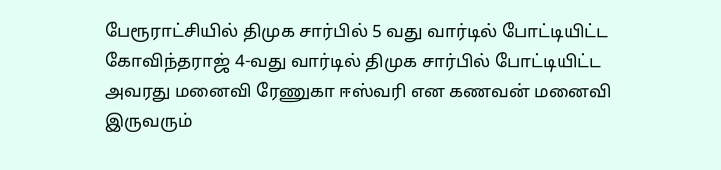பேரூராட்சியில் திமுக சார்பில் 5 வது வார்டில் போட்டியிட்ட கோவிந்தராஜ் 4-வது வார்டில் திமுக சார்பில் போட்டியிட்ட அவரது மனைவி ரேணுகா ஈஸ்வரி என கணவன் மனைவி இருவரும்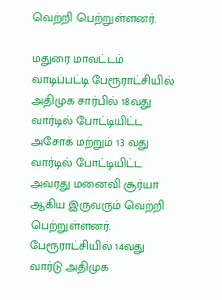வெற்றி பெற்றுள்ளனர்.

மதுரை மாவட்டம் வாடிப்பட்டி பேரூராட்சியில் அதிமுக சார்பில் 18வது வார்டில் போட்டியிட்ட அசோக் மற்றும் 13 வது வார்டில் போட்டியிட்ட அவரது மனைவி சூர்யா ஆகிய இருவரும் வெற்றி பெற்றுள்ளனர். பேரூராட்சியில் 14வது வார்டு அதிமுக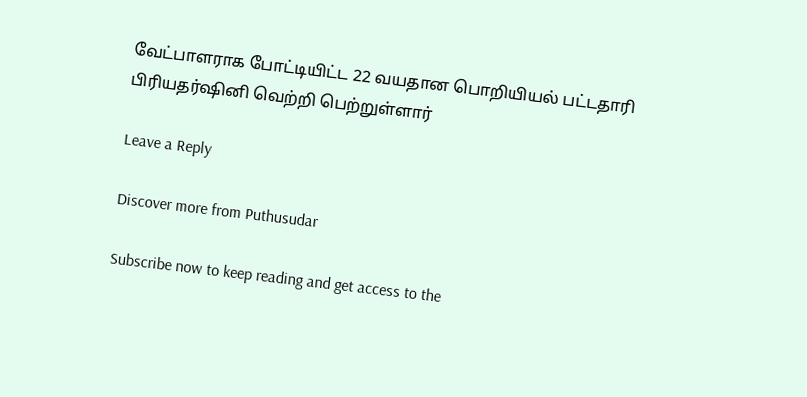வேட்பாளராக போட்டியிட்ட 22 வயதான பொறியியல் பட்டதாரி பிரியதர்ஷினி வெற்றி பெற்றுள்ளார்

Leave a Reply

Discover more from Puthusudar

Subscribe now to keep reading and get access to the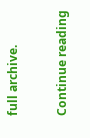full archive.

Continue reading